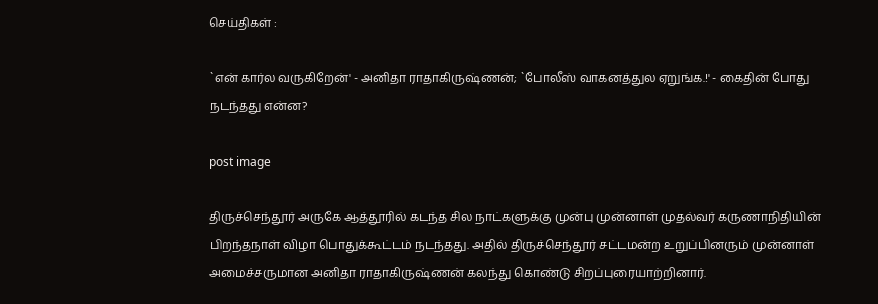செய்திகள் :

`என் கார்ல வருகிறேன்' - அனிதா ராதாகிருஷ்ணன்; `போலீஸ் வாகனத்துல ஏறுங்க.!' - கைதின் போது நடந்தது என்ன?

post image

திருச்செந்தூர் அருகே ஆத்தூரில் கடந்த சில நாட்களுக்கு முன்பு முன்னாள் முதல்வர் கருணாநிதியின் பிறந்தநாள் விழா பொதுக்கூட்டம் நடந்தது. அதில் திருச்செந்தூர் சட்டமன்ற உறுப்பினரும் முன்னாள் அமைச்சருமான அனிதா ராதாகிருஷ்ணன் கலந்து கொண்டு சிறப்புரையாற்றினார்.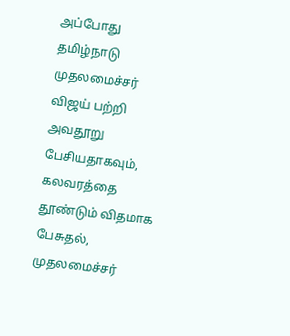அப்போது தமிழ்நாடு முதலமைச்சர் விஜய் பற்றி அவதூறு பேசியதாகவும், கலவரத்தை தூண்டும் விதமாக பேசுதல், முதலமைச்சர்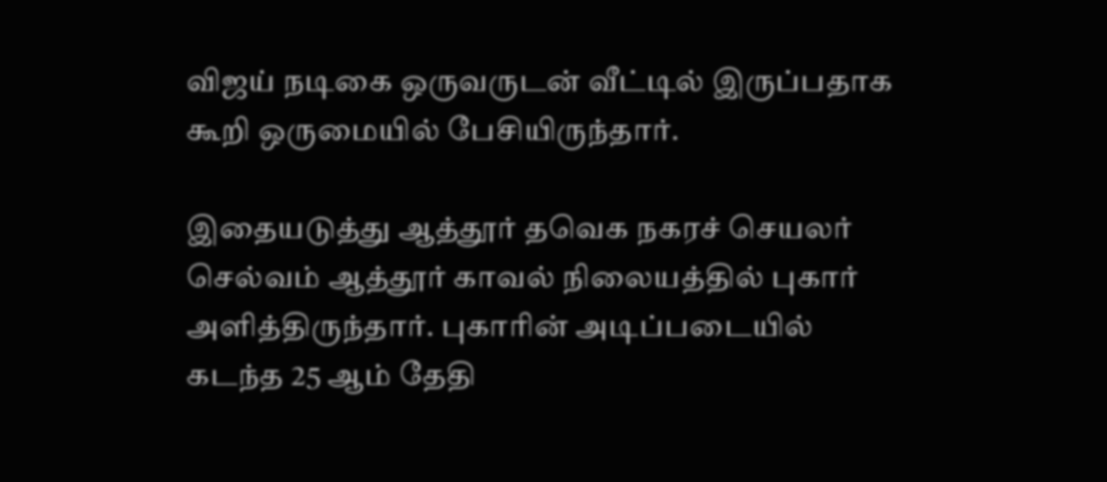விஜய் நடிகை ஒருவருடன் வீட்டில் இருப்பதாக கூறி ஒருமையில் பேசியிருந்தார்.

இதையடுத்து ஆத்தூர் தவெக நகரச் செயலர் செல்வம் ஆத்தூர் காவல் நிலையத்தில் புகார் அளித்திருந்தார். புகாரின் அடிப்படையில் கடந்த 25 ஆம் தேதி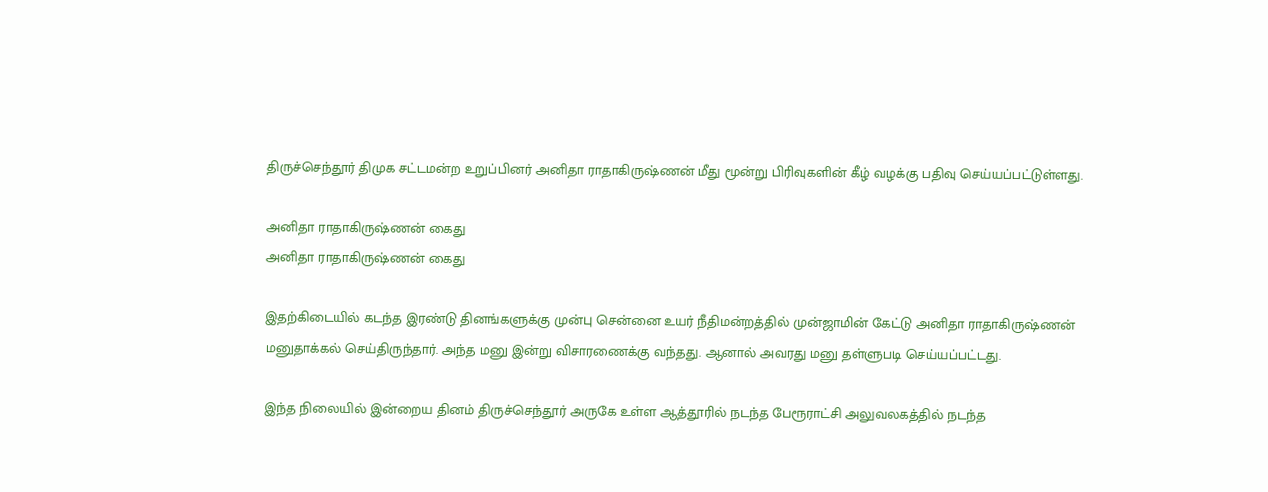திருச்செந்தூர் திமுக சட்டமன்ற உறுப்பினர் அனிதா ராதாகிருஷ்ணன் மீது மூன்று பிரிவுகளின் கீழ் வழக்கு பதிவு செய்யப்பட்டுள்ளது.

அனிதா ராதாகிருஷ்ணன் கைது
அனிதா ராதாகிருஷ்ணன் கைது

இதற்கிடையில் கடந்த இரண்டு தினங்களுக்கு முன்பு சென்னை உயர் நீதிமன்றத்தில் முன்ஜாமின் கேட்டு அனிதா ராதாகிருஷ்ணன் மனுதாக்கல் செய்திருந்தார். அந்த மனு இன்று விசாரணைக்கு வந்தது. ஆனால் அவரது மனு தள்ளுபடி செய்யப்பட்டது.

இந்த நிலையில் இன்றைய தினம் திருச்செந்தூர் அருகே உள்ள ஆத்தூரில் நடந்த பேரூராட்சி அலுவலகத்தில் நடந்த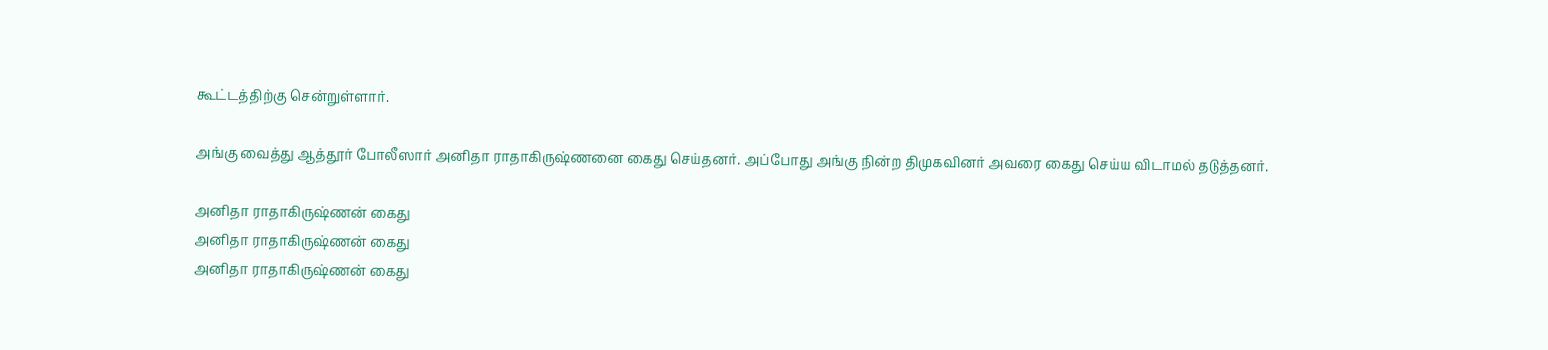கூட்டத்திற்கு சென்றுள்ளார்.

அங்கு வைத்து ஆத்தூர் போலீஸார் அனிதா ராதாகிருஷ்ணனை கைது செய்தனர். அப்போது அங்கு நின்ற திமுகவினர் அவரை கைது செய்ய விடாமல் தடுத்தனர்.

அனிதா ராதாகிருஷ்ணன் கைது
அனிதா ராதாகிருஷ்ணன் கைது
அனிதா ராதாகிருஷ்ணன் கைது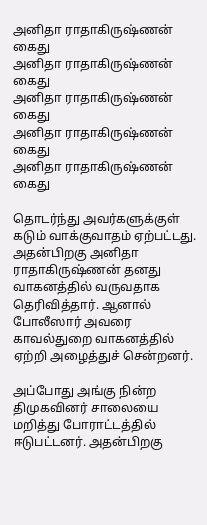அனிதா ராதாகிருஷ்ணன் கைது
அனிதா ராதாகிருஷ்ணன் கைது
அனிதா ராதாகிருஷ்ணன் கைது
அனிதா ராதாகிருஷ்ணன் கைது
அனிதா ராதாகிருஷ்ணன் கைது

தொடர்ந்து அவர்களுக்குள் கடும் வாக்குவாதம் ஏற்பட்டது. அதன்பிறகு அனிதா ராதாகிருஷ்ணன் தனது வாகனத்தில் வருவதாக தெரிவித்தார். ஆனால் போலீஸார் அவரை காவல்துறை வாகனத்தில் ஏற்றி அழைத்துச் சென்றனர்.

அப்போது அங்கு நின்ற திமுகவினர் சாலையை மறித்து போராட்டத்தில் ஈடுபட்டனர். அதன்பிறகு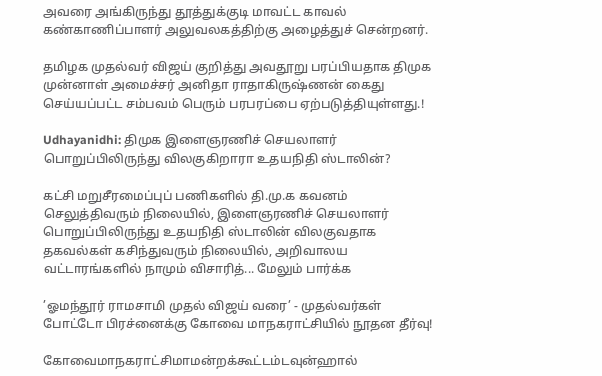அவரை அங்கிருந்து தூத்துக்குடி மாவட்ட காவல் கண்காணிப்பாளர் அலுவலகத்திற்கு அழைத்துச் சென்றனர்.

தமிழக முதல்வர் விஜய் குறித்து அவதூறு பரப்பியதாக திமுக முன்னாள் அமைச்சர் அனிதா ராதாகிருஷ்ணன் கைது செய்யப்பட்ட சம்பவம் பெரும் பரபரப்பை ஏற்படுத்தியுள்ளது.!

Udhayanidhi: திமுக இளைஞரணிச் செயலாளர் பொறுப்பிலிருந்து விலகுகிறாரா உதயநிதி ஸ்டாலின்?

கட்சி மறுசீரமைப்புப் பணிகளில் தி.மு.க கவனம் செலுத்திவரும் நிலையில், இளைஞரணிச் செயலாளர் பொறுப்பிலிருந்து உதயநிதி ஸ்டாலின் விலகுவதாக தகவல்கள் கசிந்துவரும் நிலையில், அறிவாலய வட்டாரங்களில் நாமும் விசாரித்... மேலும் பார்க்க

’ஓமந்தூர் ராமசாமி முதல் விஜய் வரை’ - முதல்வர்கள் போட்டோ பிரச்னைக்கு கோவை மாநகராட்சியில் நூதன தீர்வு!

கோவைமாநகராட்சிமாமன்றக்கூட்டம்டவுன்ஹால்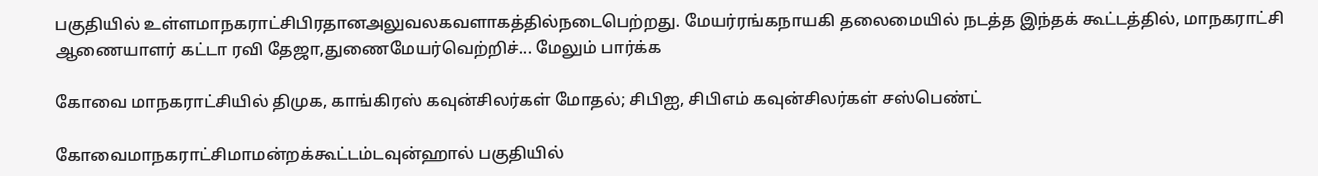பகுதியில் உள்ளமாநகராட்சிபிரதானஅலுவலகவளாகத்தில்நடைபெற்றது. மேயர்ரங்கநாயகி தலைமையில் நடத்த இந்தக் கூட்டத்தில், மாநகராட்சி ஆணையாளர் கட்டா ரவி தேஜா,துணைமேயர்வெற்றிச்... மேலும் பார்க்க

கோவை மாநகராட்சியில் திமுக, காங்கிரஸ் கவுன்சிலர்கள் மோதல்; சிபிஐ, சிபிஎம் கவுன்சிலர்கள் சஸ்பெண்ட்

கோவைமாநகராட்சிமாமன்றக்கூட்டம்டவுன்ஹால் பகுதியில்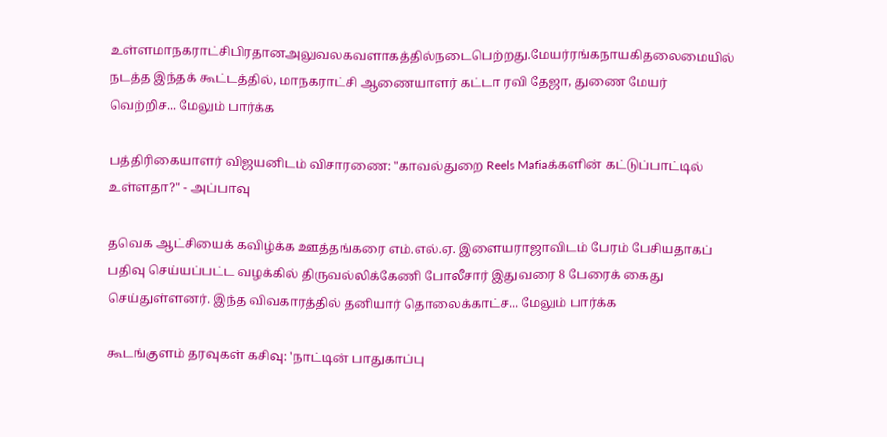உள்ளமாநகராட்சிபிரதானஅலுவலகவளாகத்தில்நடைபெற்றது.மேயர்ரங்கநாயகிதலைமையில் நடத்த இந்தக் கூட்டத்தில், மாநகராட்சி ஆணையாளர் கட்டா ரவி தேஜா, துணை மேயர் வெற்றிச... மேலும் பார்க்க

பத்திரிகையாளர் விஜயனிடம் விசாரணை: "காவல்துறை Reels Mafiaக்களின் கட்டுப்பாட்டில் உள்ளதா?" - அப்பாவு

தவெக ஆட்சியைக் கவிழ்க்க ஊத்தங்கரை எம்.எல்.ஏ. இளையராஜாவிடம் பேரம் பேசியதாகப் பதிவு செய்யப்பட்ட வழக்கில் திருவல்லிக்கேணி போலீசார் இதுவரை 8 பேரைக் கைது செய்துள்ளனர். இந்த விவகாரத்தில் தனியார் தொலைக்காட்ச... மேலும் பார்க்க

கூடங்குளம் தரவுகள் கசிவு: 'நாட்டின் பாதுகாப்பு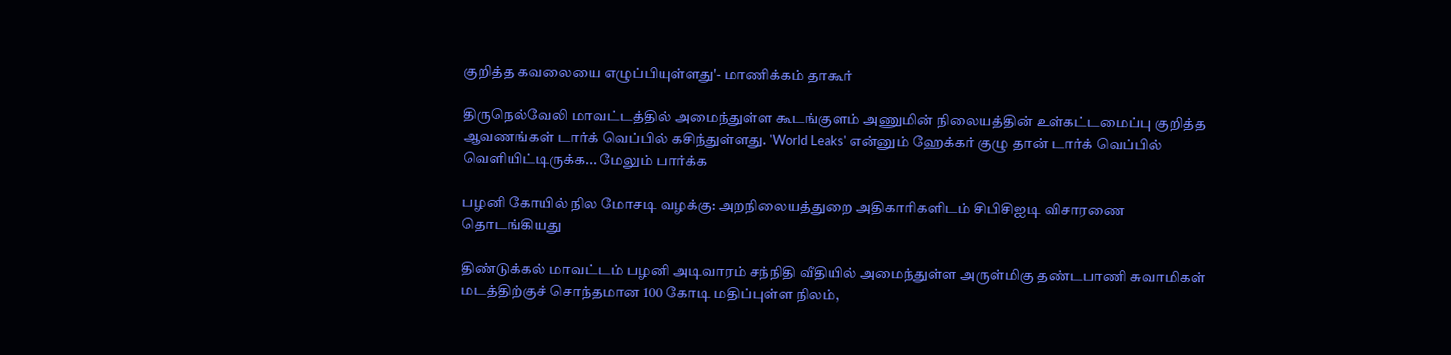குறித்த கவலையை எழுப்பியுள்ளது'- மாணிக்கம் தாகூர்

திருநெல்வேலி மாவட்டத்தில் அமைந்துள்ள கூடங்குளம் அணுமின் நிலையத்தின் உள்கட்டமைப்பு குறித்த ஆவணங்கள் டார்க் வெப்பில் கசிந்துள்ளது. 'World Leaks' என்னும் ஹேக்கர் குழு தான் டார்க் வெப்பில் வெளியிட்டிருக்க... மேலும் பார்க்க

பழனி கோயில் நில மோசடி வழக்கு: அறநிலையத்துறை அதிகாரிகளிடம் சிபிசிஐடி விசாரணை தொடங்கியது

திண்டுக்கல் மாவட்டம் பழனி அடிவாரம் சந்நிதி வீதியில் அமைந்துள்ள அருள்மிகு தண்டபாணி சுவாமிகள் மடத்திற்குச் சொந்தமான 100 கோடி மதிப்புள்ள நிலம்,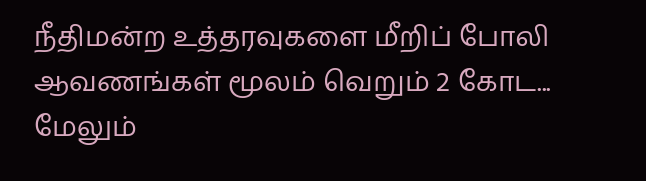நீதிமன்ற உத்தரவுகளை மீறிப் போலி ஆவணங்கள் மூலம் வெறும் 2 கோட... மேலும்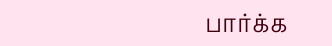பார்க்க